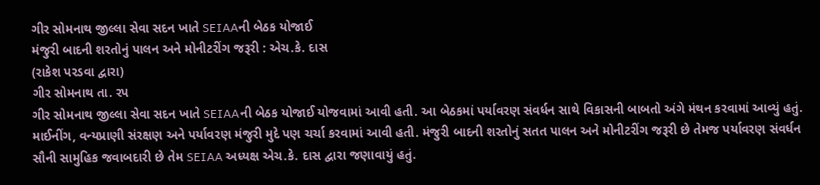ગીર સોમનાથ જીલ્લા સેવા સદન ખાતે SEIAAની બેઠક યોજાઈ
મંજુરી બાદની શરતોનું પાલન અને મોનીટરીંગ જરૂરી : એચ.કે. દાસ
(રાકેશ પરડવા દ્વારા)
ગીર સોમનાથ તા. રપ
ગીર સોમનાથ જીલ્લા સેવા સદન ખાતે SEIAAની બેઠક યોજાઈ યોજવામાં આવી હતી. આ બેઠકમાં પર્યાવરણ સંવર્ધન સાથે વિકાસની બાબતો અંગે મંથન કરવામાં આવ્યું હતું. માઈનીંગ, વન્યપ્રાણી સંરક્ષણ અને પર્યાવરણ મંજુરી મુદે પણ ચર્ચા કરવામાં આવી હતી. મંજુરી બાદની શરતોનું સતત પાલન અને મોનીટરીંગ જરૂરી છે તેમજ પર્યાવરણ સંવર્ધન સૌની સામુહિક જવાબદારી છે તેમ SEIAA અધ્યક્ષ એચ.કે. દાસ દ્વારા જણાવાયું હતું.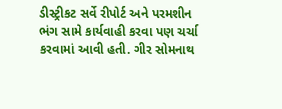ડીસ્ટ્રીકટ સર્વે રીપોર્ટ અને પરમશીન ભંગ સામે કાર્યવાહી કરવા પણ ચર્ચા કરવામાં આવી હતી. ગીર સોમનાથ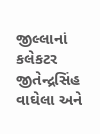જીલ્લાનાં કલેકટર જીતેન્દ્રસિંહ વાઘેલા અને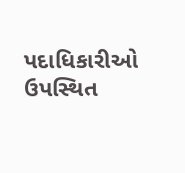પદાધિકારીઓ ઉપસ્થિત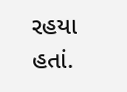રહયા હતાં.